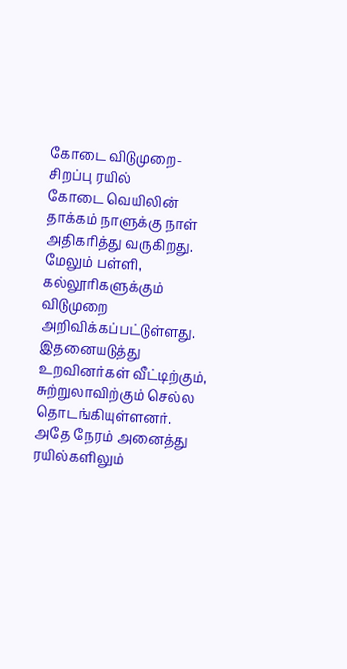கோடை விடுமுறை- சிறப்பு ரயில்
கோடை வெயிலின் தாக்கம் நாளுக்கு நாள் அதிகரித்து வருகிறது. மேலும் பள்ளி, கல்லூரிகளுக்கும் விடுமுறை அறிவிக்கப்பட்டுள்ளது. இதனையடுத்து உறவினர்கள் வீட்டிற்கும், சுற்றுலாவிற்கும் செல்ல தொடங்கியுள்ளனர். அதே நேரம் அனைத்து ரயில்களிலும்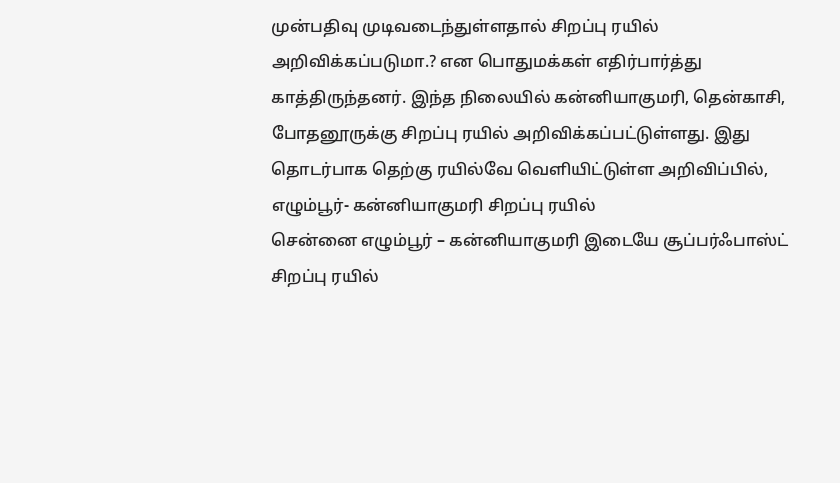முன்பதிவு முடிவடைந்துள்ளதால் சிறப்பு ரயில் அறிவிக்கப்படுமா.? என பொதுமக்கள் எதிர்பார்த்து காத்திருந்தனர். இந்த நிலையில் கன்னியாகுமரி, தென்காசி, போதனூருக்கு சிறப்பு ரயில் அறிவிக்கப்பட்டுள்ளது. இது தொடர்பாக தெற்கு ரயில்வே வெளியிட்டுள்ள அறிவிப்பில்,
எழும்பூர்- கன்னியாகுமரி சிறப்பு ரயில்
சென்னை எழும்பூர் – கன்னியாகுமரி இடையே சூப்பர்ஃபாஸ்ட் சிறப்பு ரயில்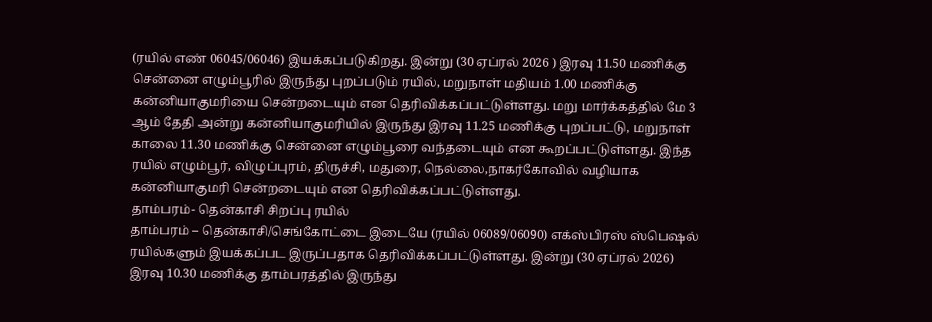(ரயில் எண் 06045/06046) இயக்கப்படுகிறது. இன்று (30 ஏப்ரல் 2026 ) இரவு 11.50 மணிக்கு சென்னை எழும்பூரில் இருந்து புறப்படும் ரயில், மறுநாள் மதியம் 1.00 மணிக்கு கன்னியாகுமரியை சென்றடையும் என தெரிவிக்கப்பட்டுள்ளது. மறு மார்க்கத்தில் மே 3 ஆம் தேதி அன்று கன்னியாகுமரியில் இருந்து இரவு 11.25 மணிக்கு புறப்பட்டு, மறுநாள் காலை 11.30 மணிக்கு சென்னை எழும்பூரை வந்தடையும் என கூறப்பட்டுள்ளது. இந்த ரயில் எழும்பூர், விழுப்புரம், திருச்சி, மதுரை, நெல்லை,நாகர்கோவில் வழியாக கன்னியாகுமரி சென்றடையும் என தெரிவிக்கப்பட்டுள்ளது.
தாம்பரம்- தென்காசி சிறப்பு ரயில்
தாம்பரம் – தென்காசி/செங்கோட்டை இடையே (ரயில் 06089/06090) எக்ஸ்பிரஸ் ஸ்பெஷல் ரயில்களும் இயக்கப்பட இருப்பதாக தெரிவிக்கப்பட்டுள்ளது. இன்று (30 ஏப்ரல் 2026) இரவு 10.30 மணிக்கு தாம்பரத்தில் இருந்து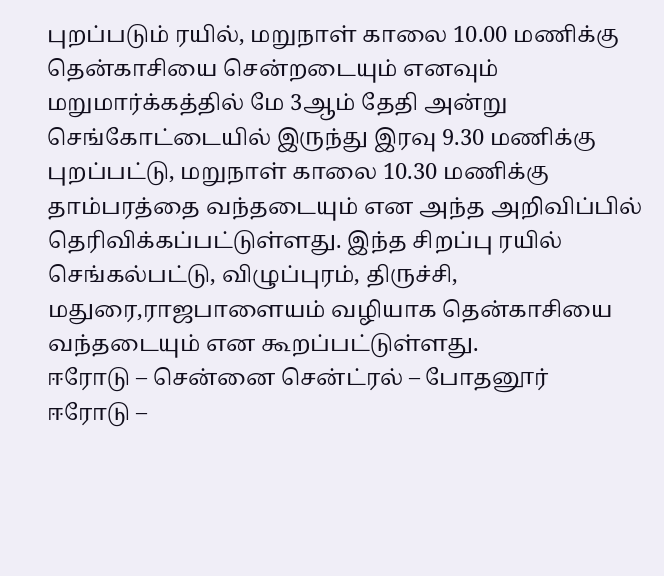புறப்படும் ரயில், மறுநாள் காலை 10.00 மணிக்கு தென்காசியை சென்றடையும் எனவும் மறுமார்க்கத்தில் மே 3ஆம் தேதி அன்று செங்கோட்டையில் இருந்து இரவு 9.30 மணிக்கு புறப்பட்டு, மறுநாள் காலை 10.30 மணிக்கு தாம்பரத்தை வந்தடையும் என அந்த அறிவிப்பில் தெரிவிக்கப்பட்டுள்ளது. இந்த சிறப்பு ரயில் செங்கல்பட்டு, விழுப்புரம், திருச்சி, மதுரை,ராஜபாளையம் வழியாக தென்காசியை வந்தடையும் என கூறப்பட்டுள்ளது.
ஈரோடு – சென்னை சென்ட்ரல் – போதனூர்
ஈரோடு –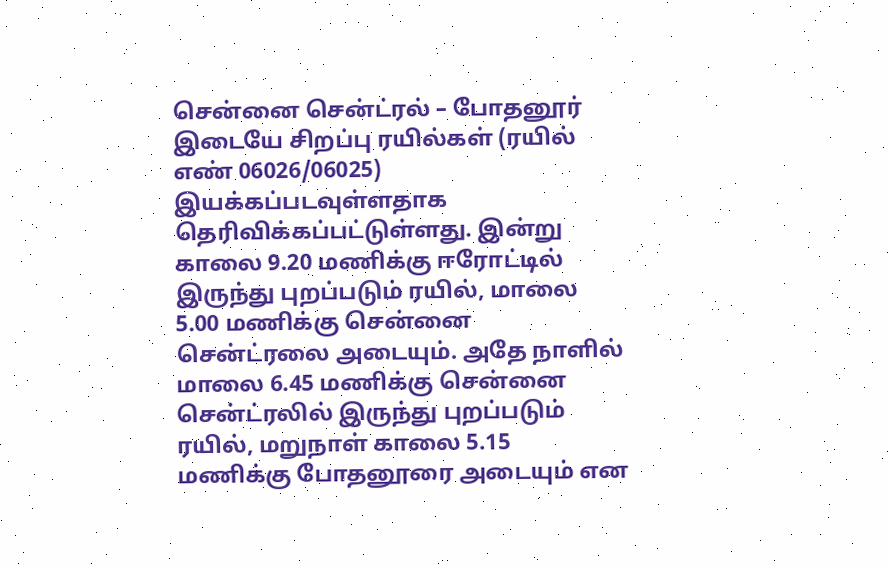சென்னை சென்ட்ரல் – போதனூர் இடையே சிறப்பு ரயில்கள் (ரயில் எண் 06026/06025) இயக்கப்படவுள்ளதாக தெரிவிக்கப்பட்டுள்ளது. இன்று காலை 9.20 மணிக்கு ஈரோட்டில் இருந்து புறப்படும் ரயில், மாலை 5.00 மணிக்கு சென்னை சென்ட்ரலை அடையும். அதே நாளில் மாலை 6.45 மணிக்கு சென்னை சென்ட்ரலில் இருந்து புறப்படும் ரயில், மறுநாள் காலை 5.15 மணிக்கு போதனூரை அடையும் என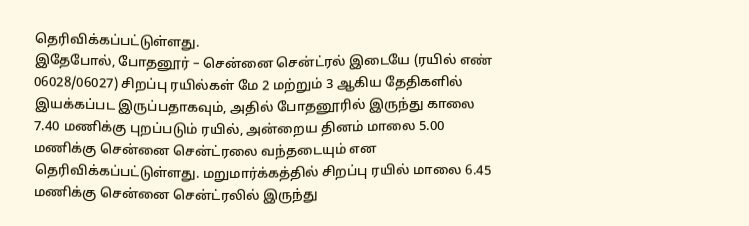தெரிவிக்கப்பட்டுள்ளது.
இதேபோல், போதனூர் – சென்னை சென்ட்ரல் இடையே (ரயில் எண் 06028/06027) சிறப்பு ரயில்கள் மே 2 மற்றும் 3 ஆகிய தேதிகளில் இயக்கப்பட இருப்பதாகவும், அதில் போதனூரில் இருந்து காலை 7.40 மணிக்கு புறப்படும் ரயில், அன்றைய தினம் மாலை 5.00 மணிக்கு சென்னை சென்ட்ரலை வந்தடையும் என தெரிவிக்கப்பட்டுள்ளது. மறுமார்க்கத்தில் சிறப்பு ரயில் மாலை 6.45 மணிக்கு சென்னை சென்ட்ரலில் இருந்து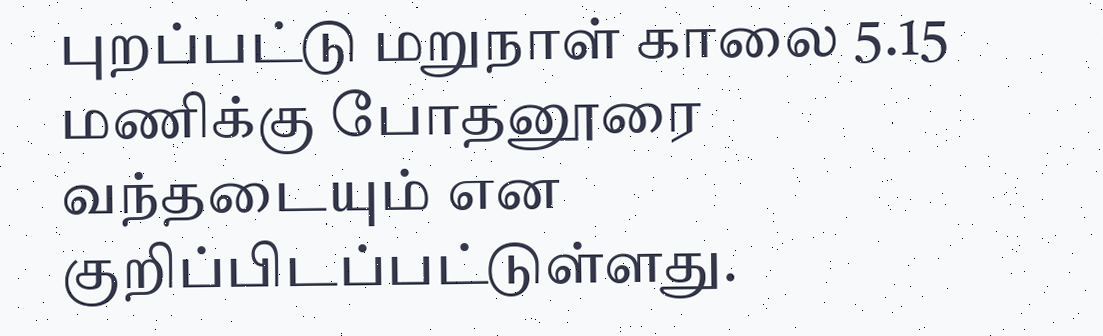புறப்பட்டு மறுநாள் காலை 5.15 மணிக்கு போதனூரை வந்தடையும் என குறிப்பிடப்பட்டுள்ளது.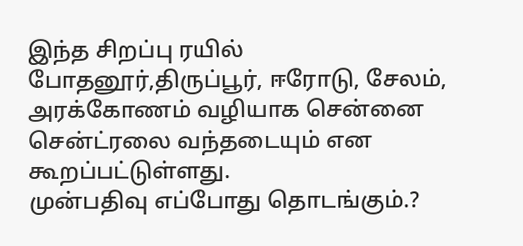இந்த சிறப்பு ரயில் போதனூர்,திருப்பூர், ஈரோடு, சேலம், அரக்கோணம் வழியாக சென்னை சென்ட்ரலை வந்தடையும் என கூறப்பட்டுள்ளது.
முன்பதிவு எப்போது தொடங்கும்.?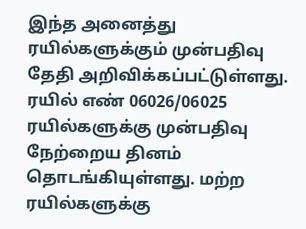இந்த அனைத்து ரயில்களுக்கும் முன்பதிவு தேதி அறிவிக்கப்பட்டுள்ளது. ரயில் எண் 06026/06025 ரயில்களுக்கு முன்பதிவு நேற்றைய தினம் தொடங்கியுள்ளது. மற்ற ரயில்களுக்கு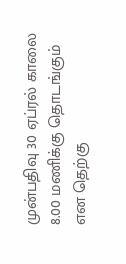முன்பதிவு 30 ஏப்ரல் காலை 8.00 மணிக்கு தொடங்கும் என தெற்கு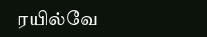ரயில்வே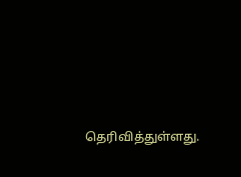தெரிவித்துள்ளது.